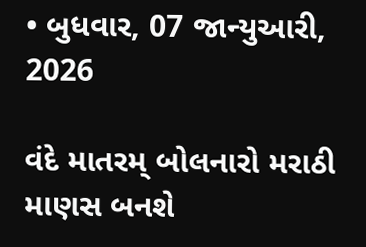• બુધવાર, 07 જાન્યુઆરી, 2026

વંદે માતરમ્ બોલનારો મરાઠી માણસ બનશે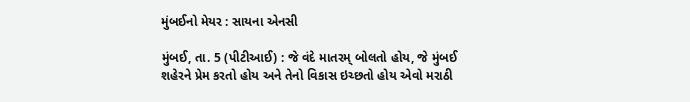મુંબઈનો મેયર : સાયના એનસી

મુંબઈ, તા. 5 (પીટીઆઈ) : જે વંદે માતરમ્ બોલતો હોય, જે મુંબઈ શહેરને પ્રેમ કરતો હોય અને તેનો વિકાસ ઇચ્છતો હોય એવો મરાઠી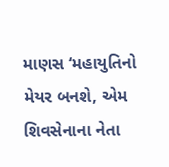માણસ ‘મહાયુતિનો મેયર બનશે, એમ શિવસેનાના નેતા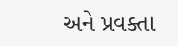અને પ્રવક્તા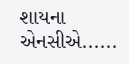શાયના એનસીએ......